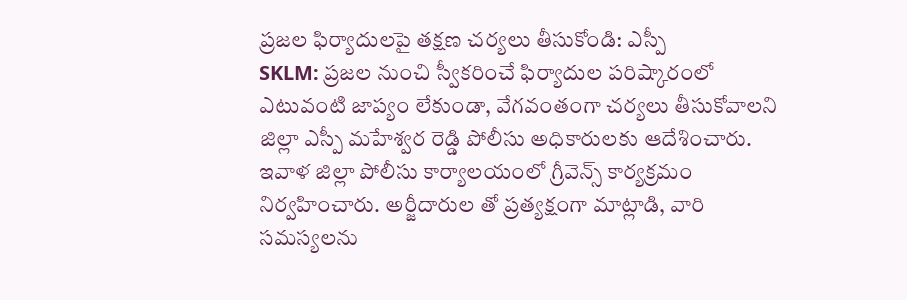ప్రజల ఫిర్యాదులపై తక్షణ చర్యలు తీసుకోండి: ఎస్పీ
SKLM: ప్రజల నుంచి స్వీకరించే ఫిర్యాదుల పరిష్కారంలో ఎటువంటి జాప్యం లేకుండా, వేగవంతంగా చర్యలు తీసుకోవాలని జిల్లా ఎస్పీ మహేశ్వర రెడ్డి పోలీసు అధికారులకు ఆదేశించారు. ఇవాళ జిల్లా పోలీసు కార్యాలయంలో గ్రీవెన్స్ కార్యక్రమం నిర్వహించారు. అర్జీదారుల తో ప్రత్యక్షంగా మాట్లాడి, వారి సమస్యలను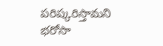పరిష్కరిస్తామని భరోసా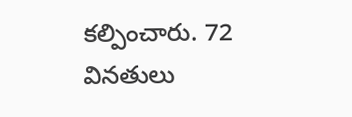కల్పించారు. 72 వినతులు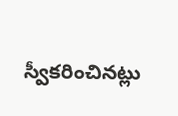స్వీకరించినట్లు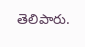తెలిపారు.